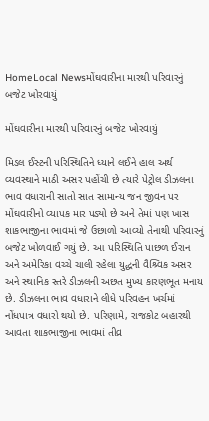HomeLocal Newsમોંઘવારીના મારથી પરિવારનું બજેટ ખોરવાયું

મોંઘવારીના મારથી પરિવારનું બજેટ ખોરવાયું

મિડલ ઈસ્ટની પરિસ્થિતિને ધ્યાને લઈને હાલ અર્થ વ્યવસ્થાને માઠી અસર પહોંચી છે ત્યારે પેટ્રોલ ડીઝલના ભાવ વધારાની સાતો સાત સામાન્ય જન જીવન પર મોંઘવારીનો વ્યાપક માર પડ્યો છે અને તેમાં પણ ખાસ શાકભાજીના ભાવમાં જે ઉછાળો આવ્યો તેનાથી પરિવારનું બજેટ ખોળવાઈ ગયું છે. આ પરિસ્થિતિ પાછળ ઈરાન અને અમેરિકા વચ્ચે ચાલી રહેલા યુદ્ધની વૈશ્ર્વિક અસર અને સ્થાનિક સ્તરે ડીઝલની અછત મુખ્ય કારણભૂત મનાય છે. ડીઝલના ભાવ વધારાને લીધે પરિવહન ખર્ચમાં નોંધપાત્ર વધારો થયો છે. પરિણામે, રાજકોટ બહારથી આવતા શાકભાજીના ભાવમાં તીવ્ર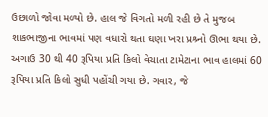ઉછાળો જોવા મળ્યો છે. હાલ જે વિગતો મળી રહી છે તે મુજબ શાકભાજીના ભાવમાં પણ વધારો થતા ઘણા ખરા પ્રશ્ર્નો ઊભા થયા છે. અગાઉ 30 થી 40 રૂપિયા પ્રતિ કિલો વેચાતા ટામેટાના ભાવ હાલમાં 60 રૂપિયા પ્રતિ કિલો સુધી પહોંચી ગયા છે. ગવાર, જે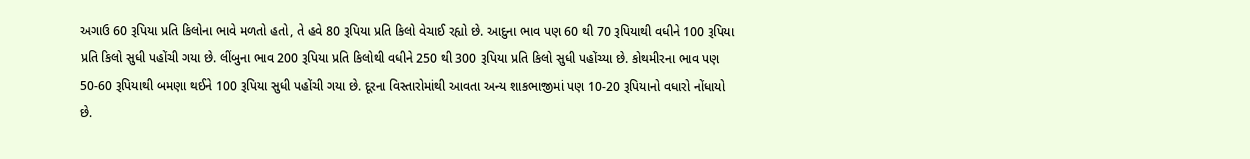અગાઉ 60 રૂપિયા પ્રતિ કિલોના ભાવે મળતો હતો, તે હવે 80 રૂપિયા પ્રતિ કિલો વેચાઈ રહ્યો છે. આદુના ભાવ પણ 60 થી 70 રૂપિયાથી વધીને 100 રૂપિયા પ્રતિ કિલો સુધી પહોંચી ગયા છે. લીંબુના ભાવ 200 રૂપિયા પ્રતિ કિલોથી વધીને 250 થી 300 રૂપિયા પ્રતિ કિલો સુધી પહોંચ્યા છે. કોથમીરના ભાવ પણ 50-60 રૂપિયાથી બમણા થઈને 100 રૂપિયા સુધી પહોંચી ગયા છે. દૂરના વિસ્તારોમાંથી આવતા અન્ય શાકભાજીમાં પણ 10-20 રૂપિયાનો વધારો નોંધાયો છે.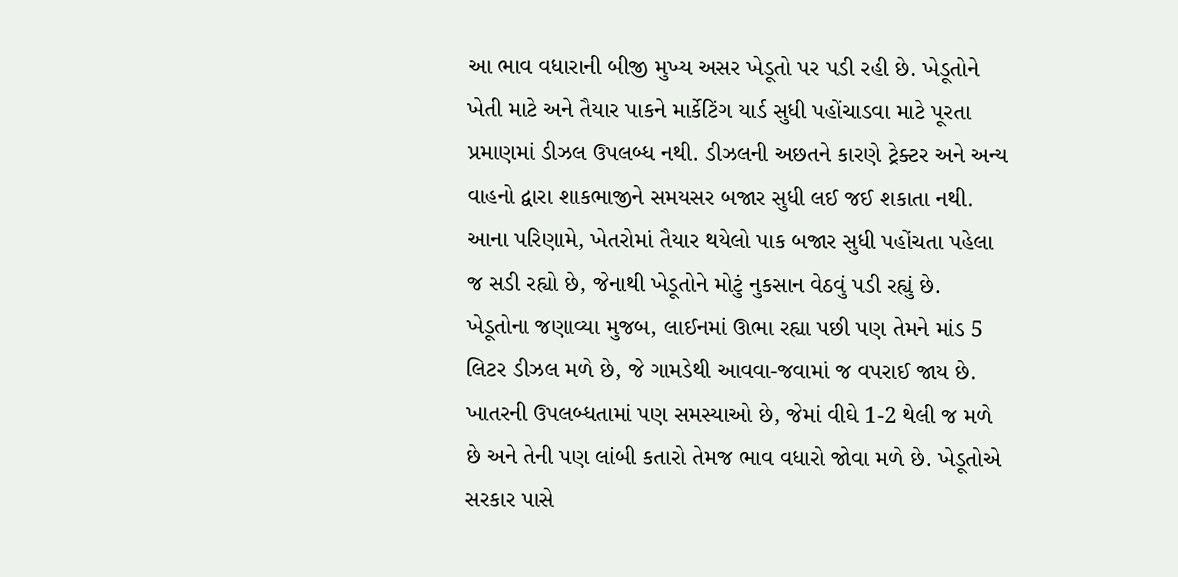આ ભાવ વધારાની બીજી મુખ્ય અસર ખેડૂતો પર પડી રહી છે. ખેડૂતોને ખેતી માટે અને તૈયાર પાકને માર્કેટિંગ યાર્ડ સુધી પહોંચાડવા માટે પૂરતા પ્રમાણમાં ડીઝલ ઉપલબ્ધ નથી. ડીઝલની અછતને કારણે ટ્રેક્ટર અને અન્ય વાહનો દ્વારા શાકભાજીને સમયસર બજાર સુધી લઈ જઈ શકાતા નથી. આના પરિણામે, ખેતરોમાં તૈયાર થયેલો પાક બજાર સુધી પહોંચતા પહેલા જ સડી રહ્યો છે, જેનાથી ખેડૂતોને મોટું નુકસાન વેઠવું પડી રહ્યું છે. ખેડૂતોના જણાવ્યા મુજબ, લાઈનમાં ઊભા રહ્યા પછી પણ તેમને માંડ 5 લિટર ડીઝલ મળે છે, જે ગામડેથી આવવા-જવામાં જ વપરાઈ જાય છે. ખાતરની ઉપલબ્ધતામાં પણ સમસ્યાઓ છે, જેમાં વીઘે 1-2 થેલી જ મળે છે અને તેની પણ લાંબી કતારો તેમજ ભાવ વધારો જોવા મળે છે. ખેડૂતોએ સરકાર પાસે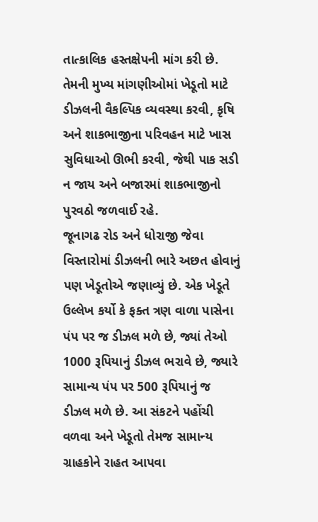તાત્કાલિક હસ્તક્ષેપની માંગ કરી છે. તેમની મુખ્ય માંગણીઓમાં ખેડૂતો માટે ડીઝલની વૈકલ્પિક વ્યવસ્થા કરવી, કૃષિ અને શાકભાજીના પરિવહન માટે ખાસ સુવિધાઓ ઊભી કરવી, જેથી પાક સડી ન જાય અને બજારમાં શાકભાજીનો પુરવઠો જળવાઈ રહે.
જૂનાગઢ રોડ અને ધોરાજી જેવા વિસ્તારોમાં ડીઝલની ભારે અછત હોવાનું પણ ખેડૂતોએ જણાવ્યું છે. એક ખેડૂતે ઉલ્લેખ કર્યો કે ફક્ત ત્રણ વાળા પાસેના પંપ પર જ ડીઝલ મળે છે, જ્યાં તેઓ 1000 રૂપિયાનું ડીઝલ ભરાવે છે, જ્યારે સામાન્ય પંપ પર 500 રૂપિયાનું જ ડીઝલ મળે છે. આ સંકટને પહોંચી વળવા અને ખેડૂતો તેમજ સામાન્ય ગ્રાહકોને રાહત આપવા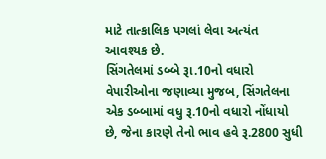માટે તાત્કાલિક પગલાં લેવા અત્યંત આવશ્યક છે.
સિંગતેલમાં ડબ્બે રૂા.10નો વધારો વેપારીઓના જણાવ્યા મુજબ, સિંગતેલના એક ડબ્બામાં વધુ રૂ.10નો વધારો નોંધાયો છે, જેના કારણે તેનો ભાવ હવે રૂ.2800 સુધી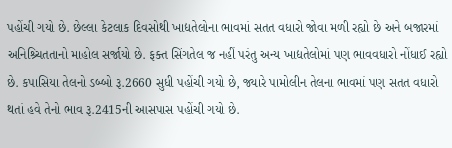પહોંચી ગયો છે. છેલ્લા કેટલાક દિવસોથી ખાદ્યતેલોના ભાવમાં સતત વધારો જોવા મળી રહ્યો છે અને બજારમાં અનિશ્ર્ચિતતાનો માહોલ સર્જાયો છે. ફક્ત સિંગતેલ જ નહીં પરંતુ અન્ય ખાદ્યતેલોમાં પણ ભાવવધારો નોંધાઈ રહ્યો છે. કપાસિયા તેલનો ડબ્બો રૂ.2660 સુધી પહોંચી ગયો છે, જ્યારે પામોલીન તેલના ભાવમાં પણ સતત વધારો થતાં હવે તેનો ભાવ રૂ.2415ની આસપાસ પહોંચી ગયો છે.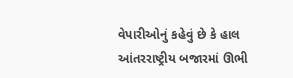વેપારીઓનું કહેવું છે કે હાલ આંતરરાષ્ટ્રીય બજારમાં ઊભી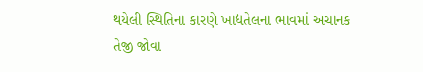થયેલી સ્થિતિના કારણે ખાદ્યતેલના ભાવમાં અચાનક તેજી જોવા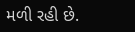મળી રહી છે.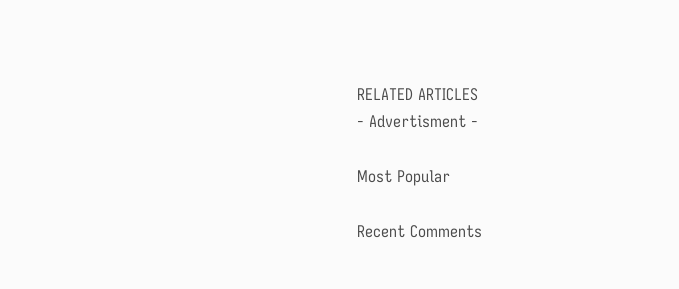RELATED ARTICLES
- Advertisment -

Most Popular

Recent Comments